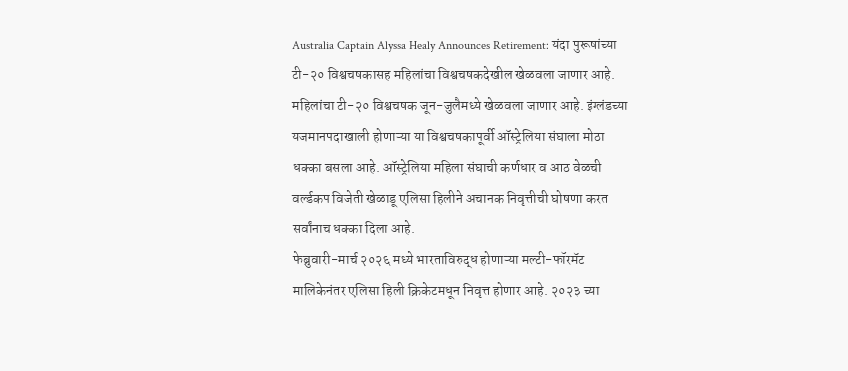Australia Captain Alyssa Healy Announces Retirement: यंदा पुरूषांच्या टी-२० विश्वचषकासह महिलांचा विश्वचषकदेखील खेळवला जाणार आहे. महिलांचा टी-२० विश्वचषक जून-जुलैमध्ये खेळवला जाणार आहे. इंग्लंडच्या यजमानपदाखाली होणाऱ्या या विश्वचषकापूर्वी ऑस्ट्रेलिया संघाला मोठा धक्का बसला आहे. ऑस्ट्रेलिया महिला संघाची कर्णधार व आठ वेळची वर्ल्डकप विजेती खेळाडू एलिसा हिलीने अचानक निवृत्तीची घोषणा करत सर्वांनाच धक्का दिला आहे.
फेब्रुवारी-मार्च २०२६ मध्ये भारताविरुद्ध होणाऱ्या मल्टी-फॉरमॅट मालिकेनंतर एलिसा हिली क्रिकेटमधून निवृत्त होणार आहे. २०२३ च्या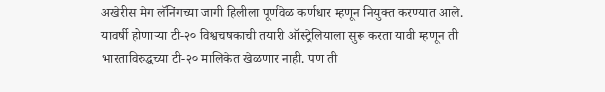अखेरीस मेग लॅनिंगच्या जागी हिलीला पूर्णवेळ कर्णधार म्हणून नियुक्त करण्यात आले. यावर्षी होणाऱ्या टी-२० विश्वचषकाची तयारी ऑस्ट्रेलियाला सुरू करता यावी म्हणून ती भारताविरुद्धच्या टी-२० मालिकेत खेळणार नाही. पण ती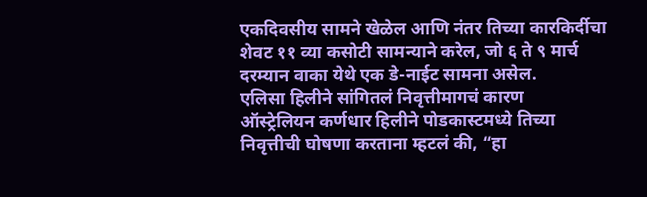एकदिवसीय सामने खेळेल आणि नंतर तिच्या कारकिर्दीचा शेवट ११ व्या कसोटी सामन्याने करेल, जो ६ ते ९ मार्च दरम्यान वाका येथे एक डे-नाईट सामना असेल.
एलिसा हिलीने सांगितलं निवृत्तीमागचं कारण
ऑस्ट्रेलियन कर्णधार हिलीने पोडकास्टमध्ये तिच्या निवृत्तीची घोषणा करताना म्हटलं की, “हा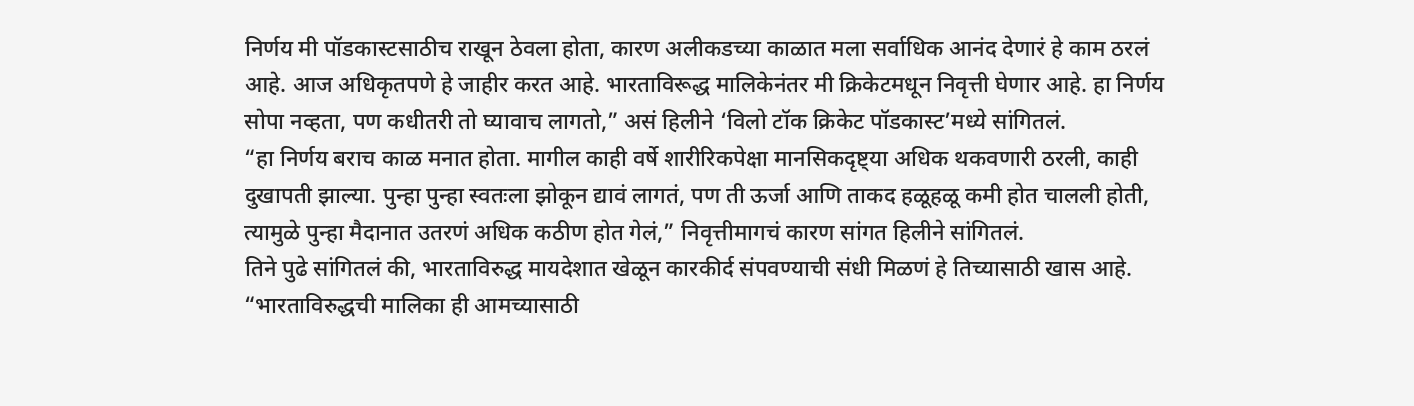निर्णय मी पॉडकास्टसाठीच राखून ठेवला होता, कारण अलीकडच्या काळात मला सर्वाधिक आनंद देणारं हे काम ठरलं आहे. आज अधिकृतपणे हे जाहीर करत आहे. भारताविरूद्ध मालिकेनंतर मी क्रिकेटमधून निवृत्ती घेणार आहे. हा निर्णय सोपा नव्हता, पण कधीतरी तो घ्यावाच लागतो,” असं हिलीने ‘विलो टॉक क्रिकेट पॉडकास्ट’मध्ये सांगितलं.
“हा निर्णय बराच काळ मनात होता. मागील काही वर्षे शारीरिकपेक्षा मानसिकदृष्ट्या अधिक थकवणारी ठरली, काही दुखापती झाल्या. पुन्हा पुन्हा स्वतःला झोकून द्यावं लागतं, पण ती ऊर्जा आणि ताकद हळूहळू कमी होत चालली होती, त्यामुळे पुन्हा मैदानात उतरणं अधिक कठीण होत गेलं,” निवृत्तीमागचं कारण सांगत हिलीने सांगितलं.
तिने पुढे सांगितलं की, भारताविरुद्ध मायदेशात खेळून कारकीर्द संपवण्याची संधी मिळणं हे तिच्यासाठी खास आहे. “भारताविरुद्धची मालिका ही आमच्यासाठी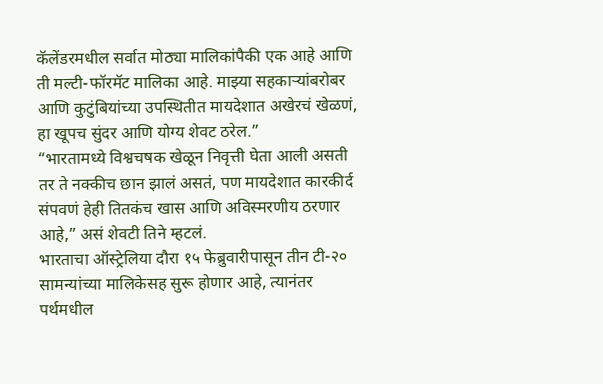कॅलेंडरमधील सर्वात मोठ्या मालिकांपैकी एक आहे आणि ती मल्टी-फॉरमॅट मालिका आहे. माझ्या सहकाऱ्यांबरोबर आणि कुटुंबियांच्या उपस्थितीत मायदेशात अखेरचं खेळणं, हा खूपच सुंदर आणि योग्य शेवट ठरेल.”
“भारतामध्ये विश्वचषक खेळून निवृत्ती घेता आली असती तर ते नक्कीच छान झालं असतं, पण मायदेशात कारकीर्द संपवणं हेही तितकंच खास आणि अविस्मरणीय ठरणार आहे,” असं शेवटी तिने म्हटलं.
भारताचा ऑस्ट्रेलिया दौरा १५ फेब्रुवारीपासून तीन टी-२० सामन्यांच्या मालिकेसह सुरू होणार आहे, त्यानंतर पर्थमधील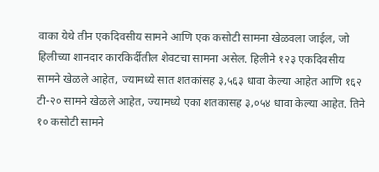वाका येथे तीन एकदिवसीय सामने आणि एक कसोटी सामना खेळवला जाईल, जो हिलीच्या शानदार कारकिर्दीतील शेवटचा सामना असेल. हिलीने १२३ एकदिवसीय सामने खेळले आहेत, ज्यामध्ये सात शतकांसह ३,५६३ धावा केल्या आहेत आणि १६२ टी-२० सामने खेळले आहेत, ज्यामध्ये एका शतकासह ३,०५४ धावा केल्या आहेत. तिने १० कसोटी सामने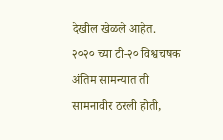देखील खेळले आहेत.
२०२० च्या टी-२० विश्वचषक अंतिम सामन्यात ती सामनावीर ठरली होती,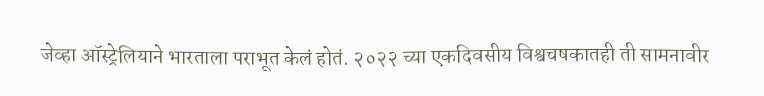जेव्हा ऑस्ट्रेलियाने भारताला पराभूत केलं होतं. २०२२ च्या एकदिवसीय विश्वचषकातही ती सामनावीर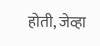होती, जेव्हा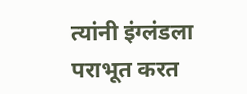त्यांनी इंग्लंडला पराभूत करत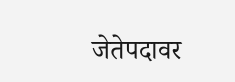जेतेपदावर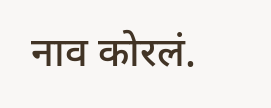नाव कोरलं.